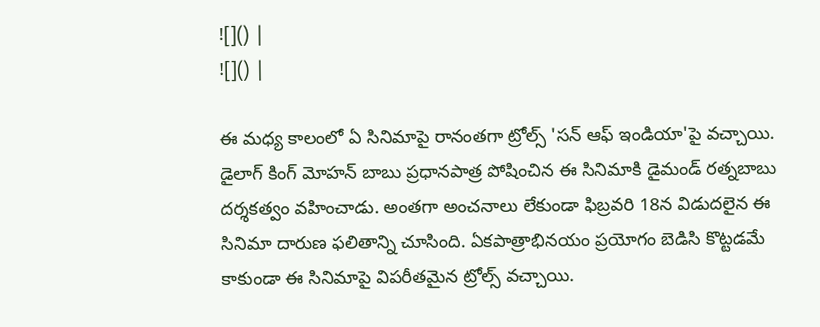![]() |
![]() |

ఈ మధ్య కాలంలో ఏ సినిమాపై రానంతగా ట్రోల్స్ 'సన్ ఆఫ్ ఇండియా'పై వచ్చాయి. డైలాగ్ కింగ్ మోహన్ బాబు ప్రధానపాత్ర పోషించిన ఈ సినిమాకి డైమండ్ రత్నబాబు దర్శకత్వం వహించాడు. అంతగా అంచనాలు లేకుండా ఫిబ్రవరి 18న విడుదలైన ఈ సినిమా దారుణ ఫలితాన్ని చూసింది. ఏకపాత్రాభినయం ప్రయోగం బెడిసి కొట్టడమే కాకుండా ఈ సినిమాపై విపరీతమైన ట్రోల్స్ వచ్చాయి.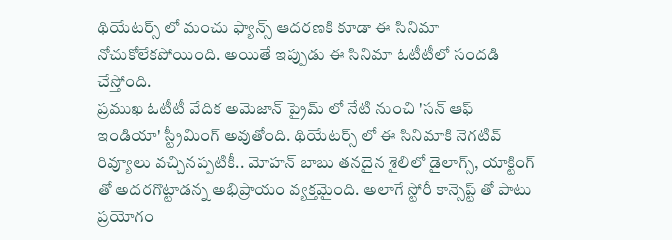థియేటర్స్ లో మంచు ఫ్యాన్స్ ఆదరణకి కూడా ఈ సినిమా నోచుకోలేకపోయింది. అయితే ఇప్పుడు ఈ సినిమా ఓటీటీలో సందడి చేస్తోంది.
ప్రముఖ ఓటీటీ వేదిక అమెజాన్ ప్రైమ్ లో నేటి నుంచి 'సన్ ఆఫ్ ఇండియా' స్ట్రీమింగ్ అవుతోంది. థియేటర్స్ లో ఈ సినిమాకి నెగటివ్ రివ్యూలు వచ్చినప్పటికీ.. మోహన్ బాబు తనదైన శైలిలో డైలాగ్స్, యాక్టింగ్ తో అదరగొట్టాడన్న అభిప్రాయం వ్యక్తమైంది. అలాగే స్టోరీ కాన్సెప్ట్ తో పాటు ప్రయోగం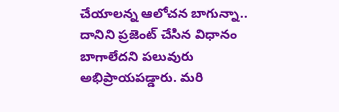చేయాలన్న ఆలోచన బాగున్నా.. దానిని ప్రజెంట్ చేసిన విధానం బాగాలేదని పలువురు అభిప్రాయపడ్డారు. మరి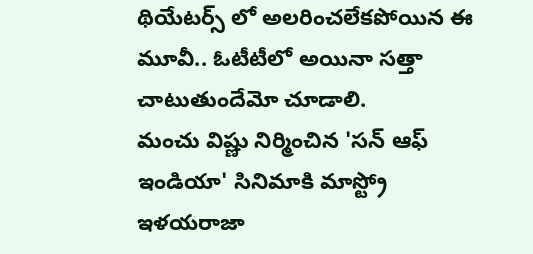థియేటర్స్ లో అలరించలేకపోయిన ఈ మూవీ.. ఓటీటీలో అయినా సత్తా చాటుతుందేమో చూడాలి.
మంచు విష్ణు నిర్మించిన 'సన్ ఆఫ్ ఇండియా' సినిమాకి మాస్ట్రో ఇళయరాజా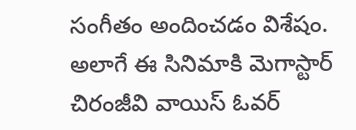సంగీతం అందించడం విశేషం. అలాగే ఈ సినిమాకి మెగాస్టార్ చిరంజీవి వాయిస్ ఓవర్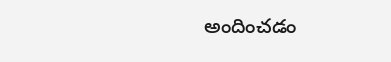అందించడం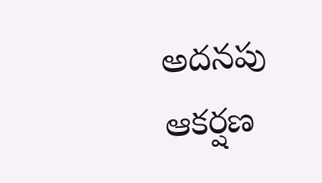అదనపు ఆకర్షణ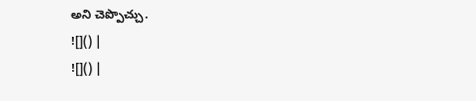అని చెప్పొచ్చు.
![]() |
![]() |